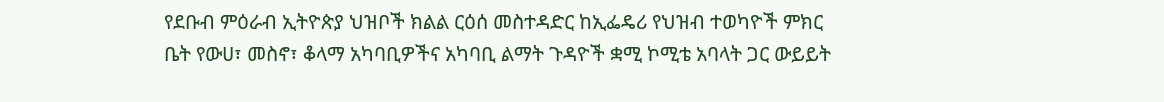የደቡብ ምዕራብ ኢትዮጵያ ህዝቦች ክልል ርዕሰ መስተዳድር ከኢፌዴሪ የህዝብ ተወካዮች ምክር ቤት የውሀ፣ መስኖ፣ ቆላማ አካባቢዎችና አካባቢ ልማት ጉዳዮች ቋሚ ኮሚቴ አባላት ጋር ውይይት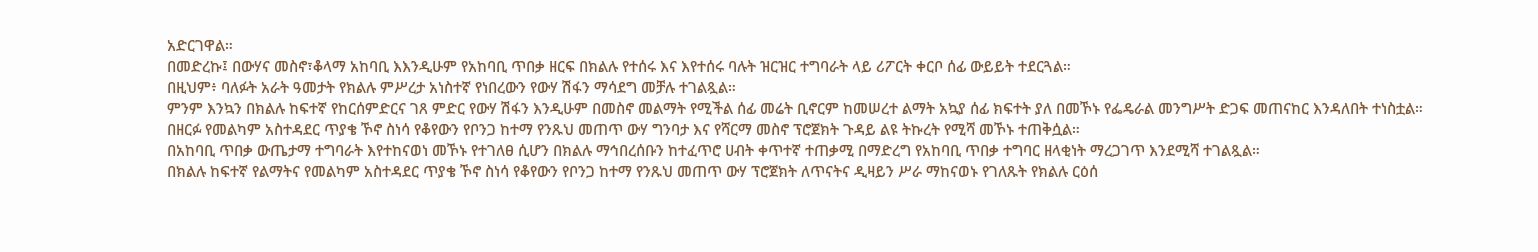አድርገዋል።
በመድረኩ፤ በውሃና መስኖ፣ቆላማ አከባቢ እእንዲሁም የአከባቢ ጥበቃ ዘርፍ በክልሉ የተሰሩ እና እየተሰሩ ባሉት ዝርዝር ተግባራት ላይ ሪፖርት ቀርቦ ሰፊ ውይይት ተደርጓል።
በዚህም፥ ባለፉት አራት ዓመታት የክልሉ ምሥረታ አነስተኛ የነበረውን የውሃ ሽፋን ማሳደግ መቻሉ ተገልጿል።
ምንም እንኳን በክልሉ ከፍተኛ የከርሰምድርና ገጸ ምድር የውሃ ሽፋን እንዲሁም በመስኖ መልማት የሚችል ሰፊ መሬት ቢኖርም ከመሠረተ ልማት አኳያ ሰፊ ክፍተት ያለ በመኾኑ የፌዴራል መንግሥት ድጋፍ መጠናከር እንዳለበት ተነስቷል።
በዘርፉ የመልካም አስተዳደር ጥያቄ ኾኖ ስነሳ የቆየውን የቦንጋ ከተማ የንጹህ መጠጥ ውሃ ግንባታ እና የሻርማ መስኖ ፕሮጀክት ጉዳይ ልዩ ትኩረት የሚሻ መኾኑ ተጠቅሷል።
በአከባቢ ጥበቃ ውጤታማ ተግባራት እየተከናወነ መኾኑ የተገለፀ ሲሆን በክልሉ ማኅበረሰቡን ከተፈጥሮ ሀብት ቀጥተኛ ተጠቃሚ በማድረግ የአከባቢ ጥበቃ ተግባር ዘላቂነት ማረጋገጥ እንደሚሻ ተገልጿል።
በክልሉ ከፍተኛ የልማትና የመልካም አስተዳደር ጥያቄ ኾኖ ስነሳ የቆየውን የቦንጋ ከተማ የንጹህ መጠጥ ውሃ ፕሮጀክት ለጥናትና ዲዛይን ሥራ ማከናወኑ የገለጹት የክልሉ ርዕሰ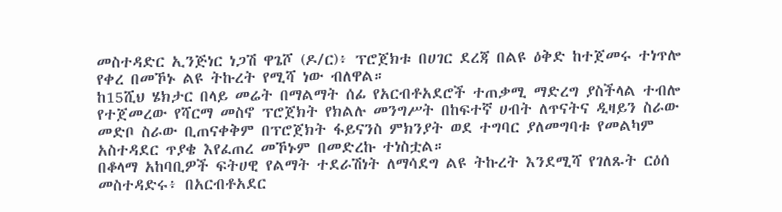መስተዳድር ኢንጅነር ነጋሽ ዋጌሾ (ዶ/ር)፥ ፕሮጀክቱ በሀገር ደረጃ በልዩ ዕቅድ ከተጀመሩ ተነጥሎ የቀረ በመኾኑ ልዩ ትኩረት የሚሻ ነው ብለዋል።
ከ15ሺህ ሄክታር በላይ መሬት በማልማት ሰፊ የአርብቶአደሮች ተጠቃሚ ማድረግ ያስችላል ተብሎ የተጀመረው የሻርማ መስኖ ፕሮጀክት የክልሉ መንግሥት በከፍተኛ ሀብት ለጥናትና ዲዛይን ስራው መድቦ ስራው ቢጠናቀቅም በፕሮጀክት ፋይናንስ ምክንያት ወደ ተግባር ያለመግባቱ የመልካም አስተዳደር ጥያቄ እየፈጠረ መኾኑም በመድረኩ ተነስቷል።
በቆላማ አከባቢዎች ፍትሀዊ የልማት ተደራሽነት ለማሳደግ ልዩ ትኩረት እንደሚሻ የገለጹት ርዕሰ መስተዳድሩ፥ በአርብቶአደር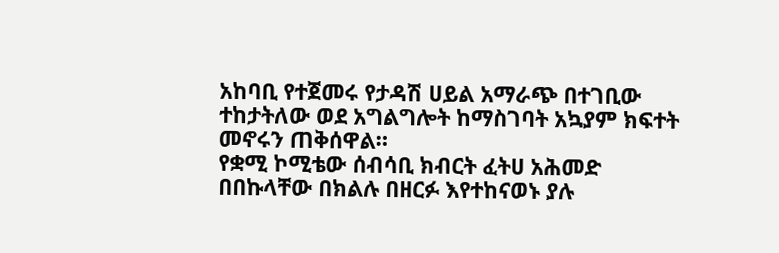አከባቢ የተጀመሩ የታዳሽ ሀይል አማራጭ በተገቢው ተከታትለው ወደ አግልግሎት ከማስገባት አኳያም ክፍተት መኖሩን ጠቅሰዋል።
የቋሚ ኮሚቴው ሰብሳቢ ክብርት ፈትሀ አሕመድ በበኩላቸው በክልሉ በዘርፉ እየተከናወኑ ያሉ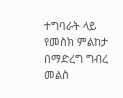ተግባራት ላይ የመስክ ምልከታ በማድረግ ግብረ መልስ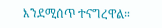እንደሚሰጥ ተናግረዋል።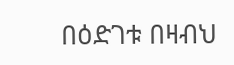በዕድገቱ በዛብህ